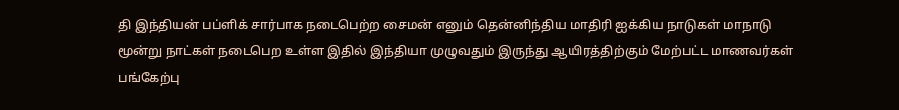தி இந்தியன் பப்ளிக் சார்பாக நடைபெற்ற சைமன் எனும் தென்னிந்திய மாதிரி ஐக்கிய நாடுகள் மாநாடு
மூன்று நாட்கள் நடைபெற உள்ள இதில் இந்தியா முழுவதும் இருந்து ஆயிரத்திற்கும் மேற்பட்ட மாணவர்கள் பங்கேற்பு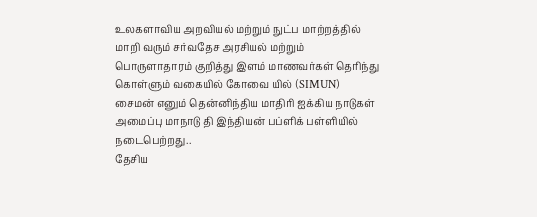உலகளாவிய அறவியல் மற்றும் நுட்ப மாற்றத்தில் மாறி வரும் சர்வதேச அரசியல் மற்றும் பொருளாதாரம் குறித்து இளம் மாணவர்கள் தெரிந்து கொள்ளும் வகையில் கோவை யில் (SIMUN) சைமன் எனும் தென்னிந்திய மாதிரி ஐக்கிய நாடுகள் அமைப்பு மாநாடு தி இந்தியன் பப்ளிக் பள்ளியில் நடைபெற்றது..
தேசிய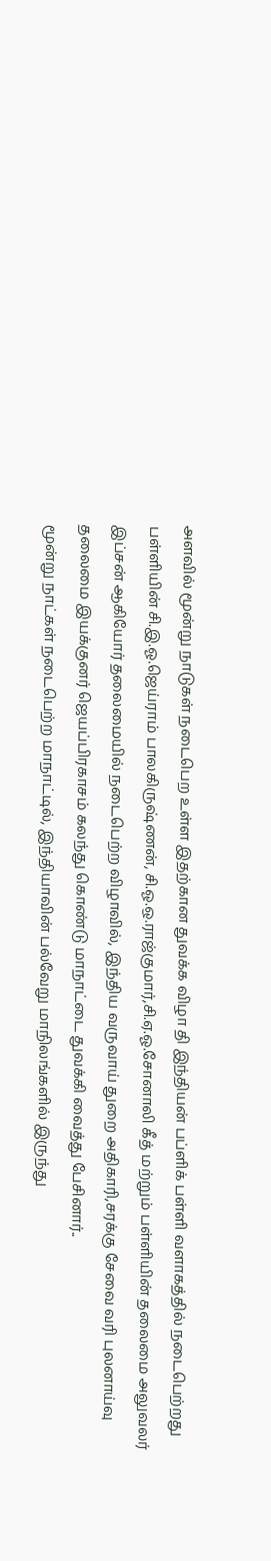அளவில் மூன்று நாடுகள் நடைபெற உள்ள இதற்கான துவக்க விழா தி இந்தியன் பப்ளிக் பள்ளி வளாகத்தில் நடைபெற்றது பள்ளியின் சி.இ.ஓ.ஜெய்ராம் பாலகிருஷ்ணன், சி.ஓ.ஒ.ராஜ்குமார்,சி.ஏ.ஓ.சோனாலி கீத் மற்றும் பள்ளியின் தலைமை அலுவலர் இப்சன் ஆகியோர் தலைமையில் நடைபெற்ற விழாவில், இந்திய வருவாய் துறை அதிகாரி,சரக்கு சேவை வரி புலனாய்வு தலைமை இயக்குனர் ஜெயப்பிரகாசம் கலந்து கொண்டு மாநாட்டை துவக்கி வைத்து பேசினார்..
மூன்று நாட்கள் நடைபெற்ற மாநாட்டில், இந்தியாவின் பல்வேறு மாநிலங்களில் இருந்து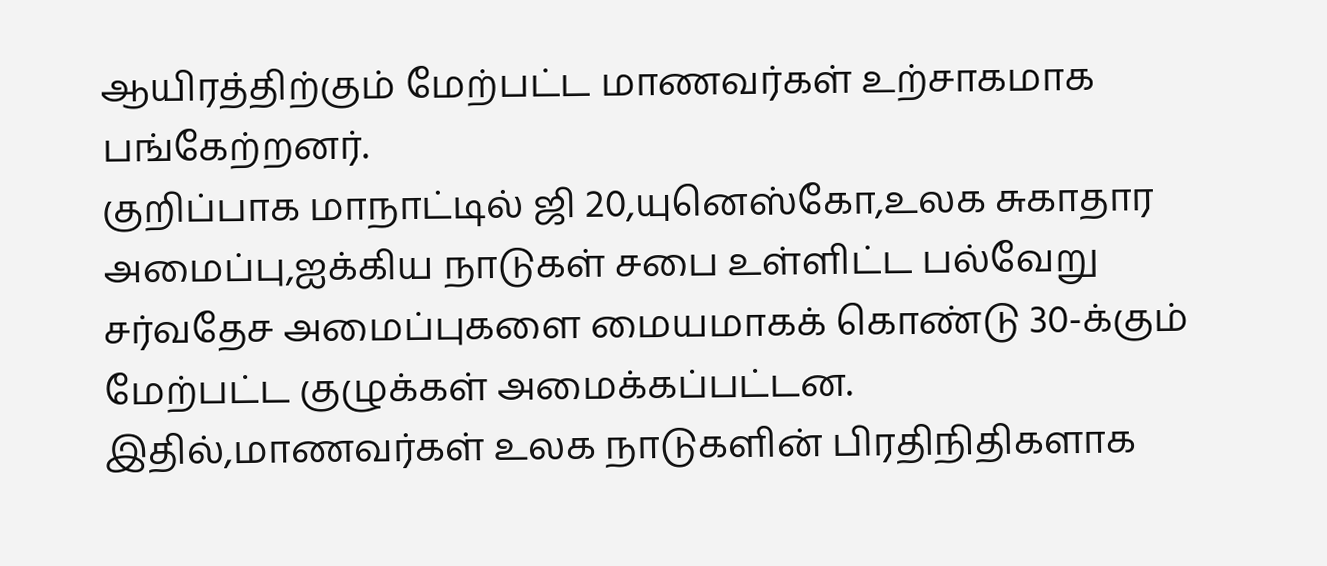ஆயிரத்திற்கும் மேற்பட்ட மாணவர்கள் உற்சாகமாக பங்கேற்றனர்.
குறிப்பாக மாநாட்டில் ஜி 20,யுனெஸ்கோ,உலக சுகாதார அமைப்பு,ஐக்கிய நாடுகள் சபை உள்ளிட்ட பல்வேறு சர்வதேச அமைப்புகளை மையமாகக் கொண்டு 30-க்கும் மேற்பட்ட குழுக்கள் அமைக்கப்பட்டன.
இதில்,மாணவர்கள் உலக நாடுகளின் பிரதிநிதிகளாக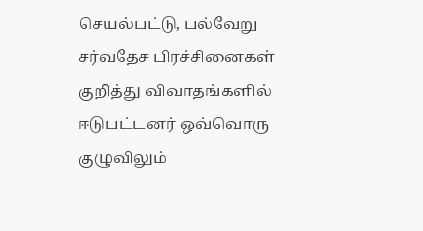செயல்பட்டு, பல்வேறு சர்வதேச பிரச்சினைகள் குறித்து விவாதங்களில் ஈடுபட்டனர் ஒவ்வொரு குழுவிலும்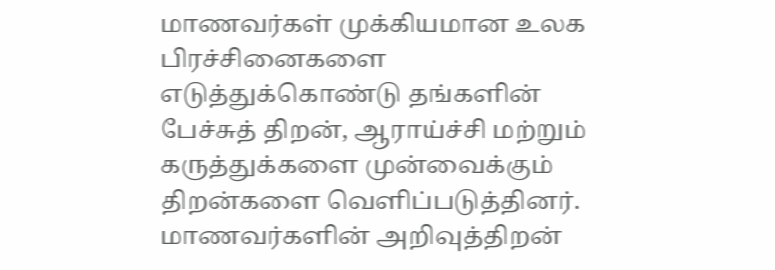மாணவர்கள் முக்கியமான உலக பிரச்சினைகளை எடுத்துக்கொண்டு தங்களின் பேச்சுத் திறன், ஆராய்ச்சி மற்றும் கருத்துக்களை முன்வைக்கும் திறன்களை வெளிப்படுத்தினர்.
மாணவர்களின் அறிவுத்திறன்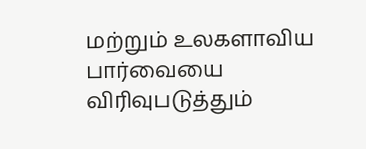மற்றும் உலகளாவிய பார்வையை விரிவுபடுத்தும்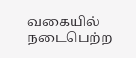வகையில் நடைபெற்ற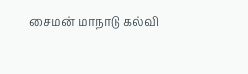சைமன் மாநாடு கல்வி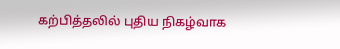கற்பித்தலில் புதிய நிகழ்வாக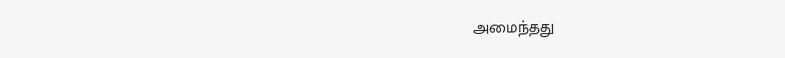அமைந்தது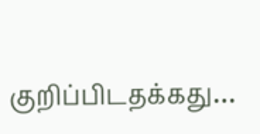குறிப்பிடதக்கது…